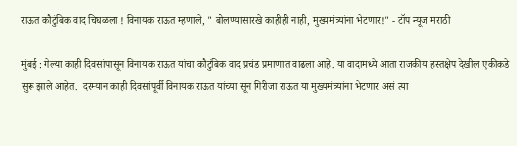राऊत कौटुंबिक वाद चिघळला ! विनायक राऊत म्हणाले, " बोलण्यासारखे काहीही नाही, मुख्यमंत्र्यांना भेटणार!" - टॉप न्यूज मराठी

मुंबई : गेल्या काही दिवसांपासून विनायक राऊत यांचा कौटुंबिक वाद प्रचंड प्रमाणात वाढला आहे. या वादामध्ये आता राजकीय हस्तक्षेप देखील एकीकडे सुरू झाले आहेत.  दरम्यान काही दिवसांपूर्वी विनायक राऊत यांच्या सून गिरीजा राऊत या मुख्यमंत्र्यांना भेटणार असं त्या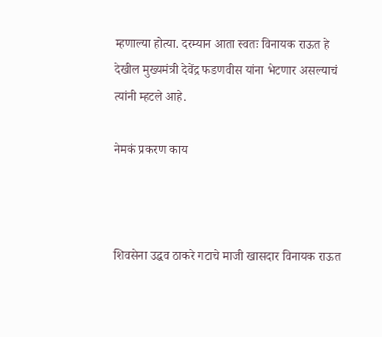म्हणाल्या होत्या. दरम्यान आता स्वतः विनायक राऊत हे देखील मुख्यमंत्री देवेंद्र फडणवीस यांना भेटणार असल्याचं त्यांनी म्हटले आहे.

नेमकं प्रकरण काय



शिवसेना उद्धव ठाकरे गटाचे माजी खासदार विनायक राऊत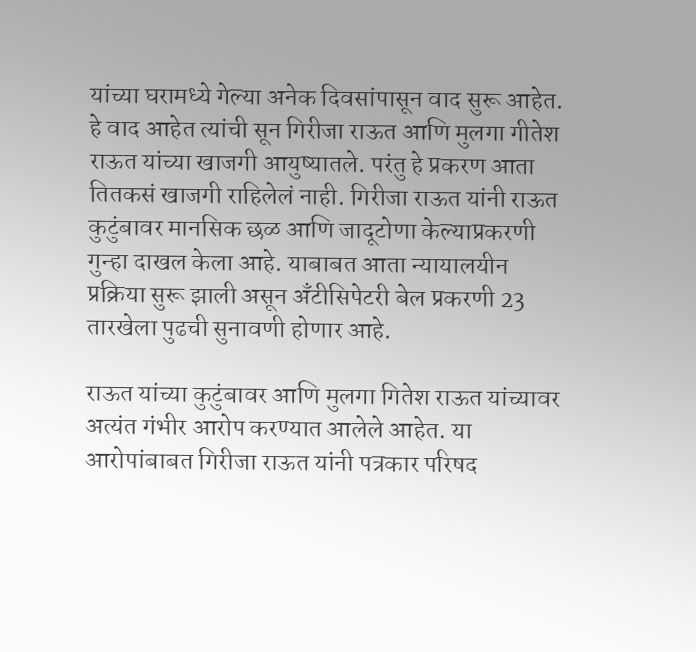यांच्या घरामध्ये गेल्या अनेक दिवसांपासून वाद सुरू आहेत. हे वाद आहेत त्यांची सून गिरीजा राऊत आणि मुलगा गीतेश राऊत यांच्या खाजगी आयुष्यातले. परंतु हे प्रकरण आता तितकसं खाजगी राहिलेलं नाही. गिरीजा राऊत यांनी राऊत कुटुंबावर मानसिक छळ आणि जादूटोणा केल्याप्रकरणी गुन्हा दाखल केला आहे. याबाबत आता न्यायालयीन प्रक्रिया सुरू झाली असून अँटीसिपेटरी बेल प्रकरणी 23 तारखेला पुढची सुनावणी होणार आहे.

राऊत यांच्या कुटुंबावर आणि मुलगा गितेश राऊत यांच्यावर अत्यंत गंभीर आरोप करण्यात आलेले आहेत. या आरोपांबाबत गिरीजा राऊत यांनी पत्रकार परिषद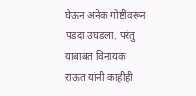घेऊन अनेक गोष्टींवरून पडदा उघडला. परंतु याबाबत विनायक राऊत यांनी काहीही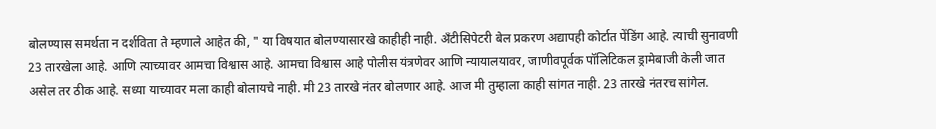बोलण्यास समर्थता न दर्शविता ते म्हणाले आहेत की, " या विषयात बोलण्यासारखे काहीही नाही. अँटीसिपेटरी बेल प्रकरण अद्यापही कोर्टात पेंडिंग आहे. त्याची सुनावणी 23 तारखेला आहे. आणि त्याच्यावर आमचा विश्वास आहे. आमचा विश्वास आहे पोलीस यंत्रणेवर आणि न्यायालयावर, जाणीवपूर्वक पॉलिटिकल ड्रामेबाजी केली जात असेल तर ठीक आहे. सध्या याच्यावर मला काही बोलायचे नाही. मी 23 तारखे नंतर बोलणार आहे. आज मी तुम्हाला काही सांगत नाही. 23 तारखे नंतरच सांगेल.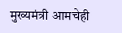मुख्यमंत्री आमचेही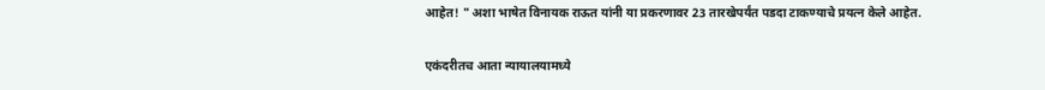आहेत! " अशा भाषेत विनायक राऊत यांनी या प्रकरणावर 23 तारखेपर्यंत पडदा टाकण्याचे प्रयत्न केले आहेत.

एकंदरीतच आता न्यायालयामध्ये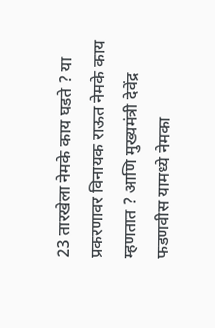23 तारखेला नेमके काय घडते ? या प्रकरणावर विनायक राऊत नेमके काय म्हणतात ? आणि मुख्यमंत्री देवेंद्र फडणवीस यामध्ये नेमका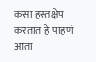कसा हस्तक्षेप करतात हे पाहणं आता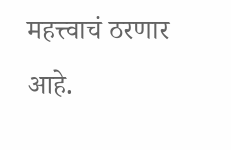महत्त्वाचं ठरणार आहे.